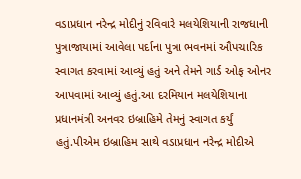વડાપ્રધાન નરેન્દ્ર મોદીનું રવિવારે મલયેશિયાની રાજધાની પુત્રાજાયામાં આવેલા પર્દાના પુત્રા ભવનમાં ઔપચારિક સ્વાગત કરવામાં આવ્યું હતું અને તેમને ગાર્ડ ઓફ ઓનર આપવામાં આવ્યું હતું.આ દરમિયાન મલયેશિયાના પ્રધાનમંત્રી અનવર ઇબ્રાહિમે તેમનું સ્વાગત કર્યું હતું.પીએમ ઇબ્રાહિમ સાથે વડાપ્રધાન નરેન્દ્ર મોદીએ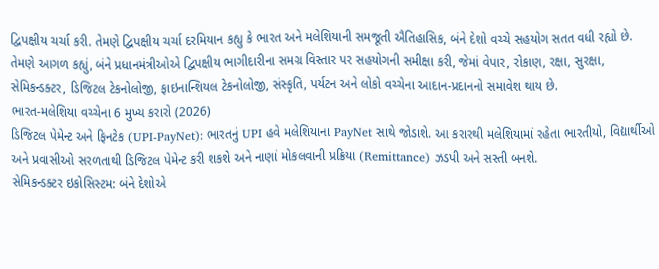દ્વિપક્ષીય ચર્ચા કરી. તેમણે દ્વિપક્ષીય ચર્ચા દરમિયાન કહ્યુ કે ભારત અને મલેશિયાની સમજૂતી ઐતિહાસિક, બંને દેશો વચ્ચે સહયોગ સતત વધી રહ્યો છે.
તેમણે આગળ કહ્યું, બંને પ્રધાનમંત્રીઓએ દ્વિપક્ષીય ભાગીદારીના સમગ્ર વિસ્તાર પર સહયોગની સમીક્ષા કરી, જેમાં વેપાર, રોકાણ, રક્ષા, સુરક્ષા, સેમિકન્ડક્ટર, ડિજિટલ ટેકનોલોજી, ફાઇનાન્શિયલ ટેકનોલોજી, સંસ્કૃતિ, પર્યટન અને લોકો વચ્ચેના આદાન-પ્રદાનનો સમાવેશ થાય છે.
ભારત-મલેશિયા વચ્ચેના 6 મુખ્ય કરારો (2026)
ડિજિટલ પેમેન્ટ અને ફિનટેક (UPI-PayNet): ભારતનું UPI હવે મલેશિયાના PayNet સાથે જોડાશે. આ કરારથી મલેશિયામાં રહેતા ભારતીયો, વિદ્યાર્થીઓ અને પ્રવાસીઓ સરળતાથી ડિજિટલ પેમેન્ટ કરી શકશે અને નાણાં મોકલવાની પ્રક્રિયા (Remittance) ઝડપી અને સસ્તી બનશે.
સેમિકન્ડક્ટર ઇકોસિસ્ટમ: બંને દેશોએ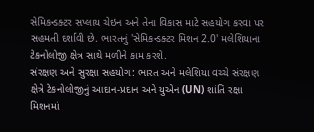સેમિકન્ડક્ટર સપ્લાય ચેઇન અને તેના વિકાસ માટે સહયોગ કરવા પર સહમતી દર્શાવી છે. ભારતનું 'સેમિકન્ડક્ટર મિશન 2.0' મલેશિયાના ટેકનોલોજી ક્ષેત્ર સાથે મળીને કામ કરશે.
સંરક્ષણ અને સુરક્ષા સહયોગ: ભારત અને મલેશિયા વચ્ચે સંરક્ષણ ક્ષેત્રે ટેકનોલોજીનું આદાન-પ્રદાન અને યુએન (UN) શાંતિ રક્ષા મિશનમાં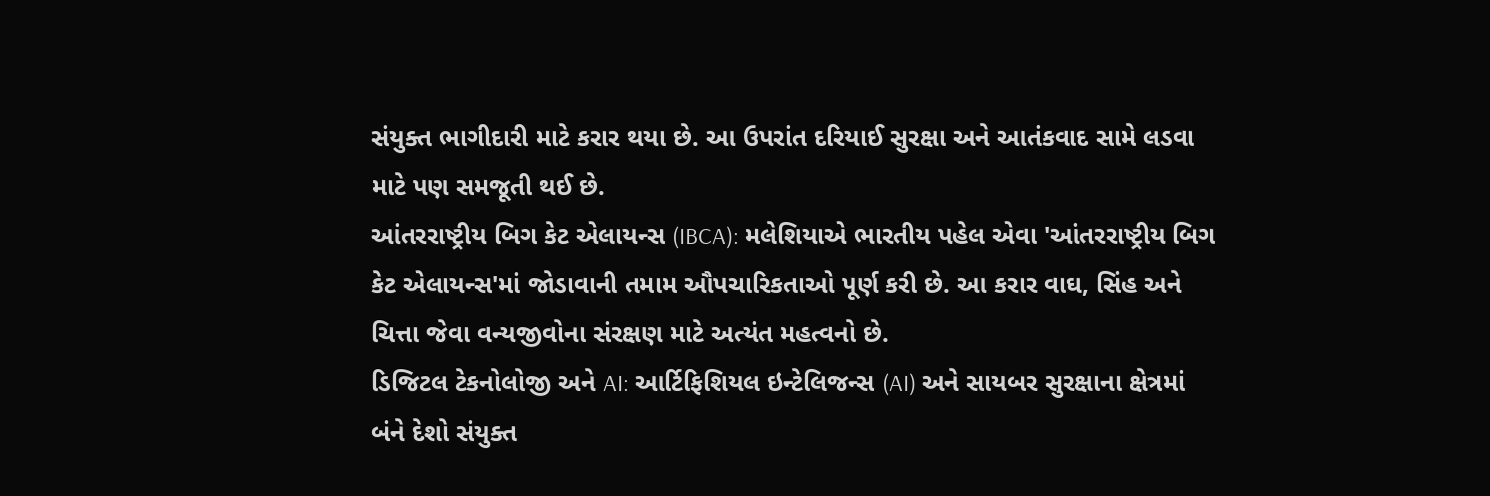સંયુક્ત ભાગીદારી માટે કરાર થયા છે. આ ઉપરાંત દરિયાઈ સુરક્ષા અને આતંકવાદ સામે લડવા માટે પણ સમજૂતી થઈ છે.
આંતરરાષ્ટ્રીય બિગ કેટ એલાયન્સ (IBCA): મલેશિયાએ ભારતીય પહેલ એવા 'આંતરરાષ્ટ્રીય બિગ કેટ એલાયન્સ'માં જોડાવાની તમામ ઔપચારિકતાઓ પૂર્ણ કરી છે. આ કરાર વાઘ, સિંહ અને ચિત્તા જેવા વન્યજીવોના સંરક્ષણ માટે અત્યંત મહત્વનો છે.
ડિજિટલ ટેકનોલોજી અને AI: આર્ટિફિશિયલ ઇન્ટેલિજન્સ (AI) અને સાયબર સુરક્ષાના ક્ષેત્રમાં બંને દેશો સંયુક્ત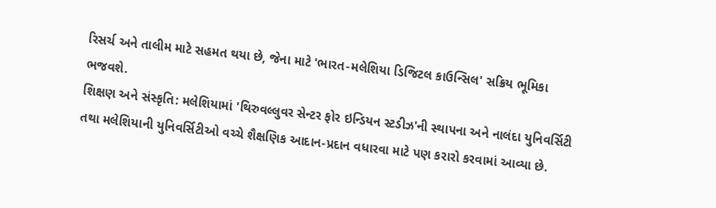રિસર્ચ અને તાલીમ માટે સહમત થયા છે, જેના માટે 'ભારત-મલેશિયા ડિજિટલ કાઉન્સિલ' સક્રિય ભૂમિકા ભજવશે.
શિક્ષણ અને સંસ્કૃતિ: મલેશિયામાં 'થિરુવલ્લુવર સેન્ટર ફોર ઇન્ડિયન સ્ટડીઝ'ની સ્થાપના અને નાલંદા યુનિવર્સિટી તથા મલેશિયાની યુનિવર્સિટીઓ વચ્ચે શૈક્ષણિક આદાન-પ્રદાન વધારવા માટે પણ કરારો કરવામાં આવ્યા છે.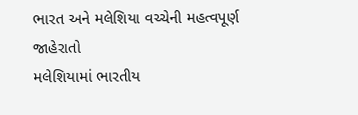ભારત અને મલેશિયા વચ્ચેની મહત્વપૂર્ણ જાહેરાતો
મલેશિયામાં ભારતીય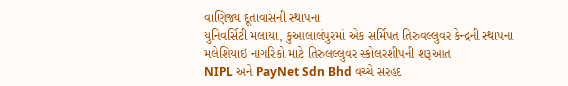વાણિજ્ય દૂતાવાસની સ્થાપના
યુનિવર્સિટી મલાયા, કુઆલાલંપુરમાં એક સર્મિપત તિરુવલ્લુવર કેન્દ્રની સ્થાપના
મલેશિયાઇ નાગરિકો માટે તિરુલલ્લુવર સ્કોલરશીપની શરૂઆત
NIPL અને PayNet Sdn Bhd વચ્ચે સરહદ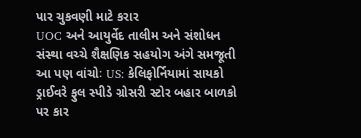પાર ચુકવણી માટે કરાર
UOC અને આયુર્વેદ તાલીમ અને સંશોધન સંસ્થા વચ્ચે શૈક્ષણિક સહયોગ અંગે સમજૂતી
આ પણ વાંચોઃ US: કેલિફોર્નિયામાં સાયકો ડ્રાઈવરે ફુલ સ્પીડે ગ્રોસરી સ્ટોર બહાર બાળકો પર કાર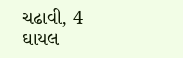ચઢાવી, 4 ઘાયલ